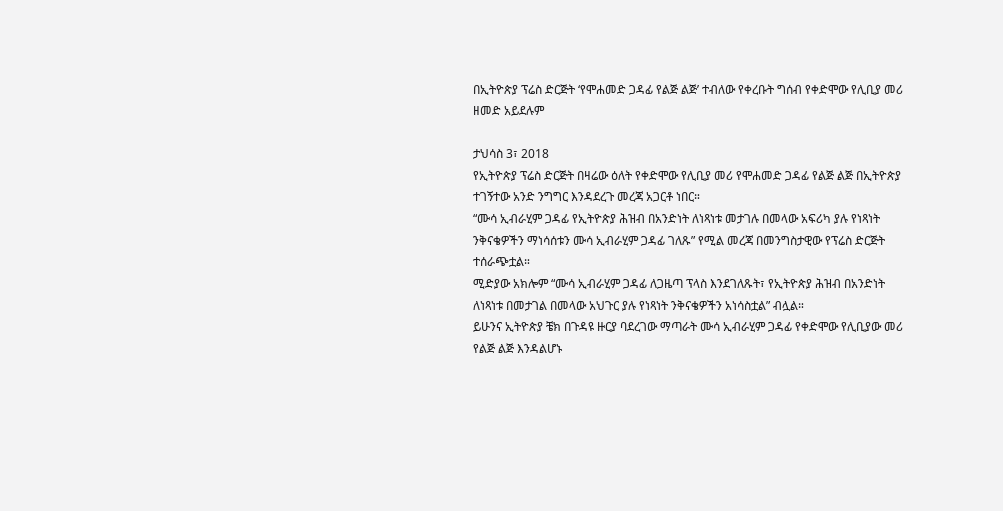በኢትዮጵያ ፕሬስ ድርጅት ‘የሞሐመድ ጋዳፊ የልጅ ልጅ’ ተብለው የቀረቡት ግሰብ የቀድሞው የሊቢያ መሪ ዘመድ አይደሉም

ታህሳስ 3፣ 2018
የኢትዮጵያ ፕሬስ ድርጅት በዛሬው ዕለት የቀድሞው የሊቢያ መሪ የሞሐመድ ጋዳፊ የልጅ ልጅ በኢትዮጵያ ተገኝተው አንድ ንግግር እንዳደረጉ መረጃ አጋርቶ ነበር።
“ሙሳ ኢብራሂም ጋዳፊ የኢትዮጵያ ሕዝብ በአንድነት ለነጻነቱ መታገሉ በመላው አፍሪካ ያሉ የነጻነት ንቅናቄዎችን ማነሳሰቱን ሙሳ ኢብራሂም ጋዳፊ ገለጹ” የሚል መረጃ በመንግስታዊው የፕሬስ ድርጅት ተሰራጭቷል።
ሚድያው አክሎም “ሙሳ ኢብራሂም ጋዳፊ ለጋዜጣ ፕላስ እንደገለጹት፣ የኢትዮጵያ ሕዝብ በአንድነት ለነጻነቱ በመታገል በመላው አህጉር ያሉ የነጻነት ንቅናቄዎችን አነሳስቷል” ብሏል።
ይሁንና ኢትዮጵያ ቼክ በጉዳዩ ዙርያ ባደረገው ማጣራት ሙሳ ኢብራሂም ጋዳፊ የቀድሞው የሊቢያው መሪ የልጅ ልጅ እንዳልሆኑ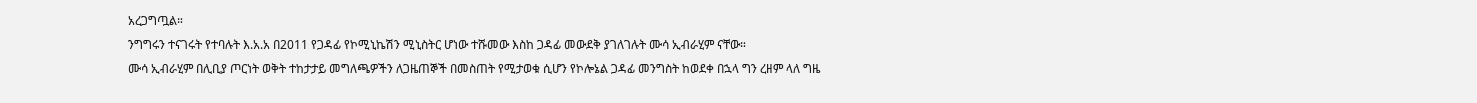አረጋግጧል።
ንግግሩን ተናገሩት የተባሉት እ.አ.አ በ2011 የጋዳፊ የኮሚኒኬሽን ሚኒስትር ሆነው ተሹመው እስከ ጋዳፊ መውደቅ ያገለገሉት ሙሳ ኢብራሂም ናቸው።
ሙሳ ኢብራሂም በሊቢያ ጦርነት ወቅት ተከታታይ መግለጫዎችን ለጋዜጠኞች በመስጠት የሚታወቁ ሲሆን የኮሎኔል ጋዳፊ መንግስት ከወደቀ በኋላ ግን ረዘም ላለ ግዜ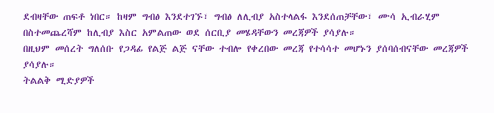ደብዛቸው ጠፍቶ ነበር። ከዛም ግብፅ እንደተገኙ፣ ግብፅ ለሊብያ አስተላልፋ እንደሰጠቻቸው፣ ሙሳ ኢብራሂም በስተመጨረሻም ከሊብያ እስር አምልጠው ወደ ሰርቢያ መሄዳቸውን መረጃዎች ያሳያሉ።
በዚህም መሰረት ግለሰቡ የጋዳፊ የልጅ ልጅ ናቸው ተብሎ የቀረበው መረጃ የተሳሳተ መሆኑን ያሰባሰብናቸው መረጃዎች ያሳያሉ።
ትልልቅ ሚድያዎች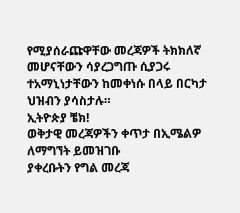የሚያሰራጩዋቸው መረጃዎች ትክክለኛ መሆናቸውን ሳያረጋግጡ ሲያጋሩ ተአማኒነታቸውን ከመቀነሱ በላይ በርካታ ህዝብን ያሳስታሉ።
ኢትዮጵያ ቼክ!
ወቅታዊ መረጃዎችን ቀጥታ በኢሜልዎ ለማግኘት ይመዝገቡ
ያቀረቡትን የግል መረጃ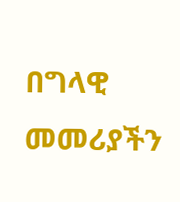በግላዊ መመሪያችን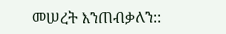መሠረት እንጠብቃለን::